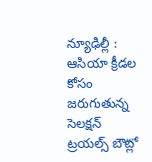న్యూఢిల్లీ : ఆసియా క్రీడల కోసం జరుగుతున్న సెలక్షన్ ట్రయల్స్ బౌట్లో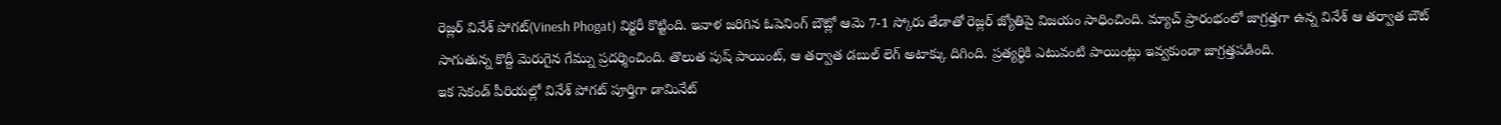రెజ్లర్ వినేశ్ పోగట్(Vinesh Phogat) విక్టరీ కొట్టింది. ఇవాళ జరిగిన ఓపెనింగ్ బౌట్లో ఆమె 7-1 స్కోరు తేడాతో రెజ్లర్ జ్యోతిపై విజయం సాధించింది. మ్యాచ్ ప్రారంభంలో జాగ్రత్తగా ఉన్న వినేశ్ ఆ తర్వాత బౌట్ సాగుతున్న కొద్దీ మెరుగైన గేమ్ను ప్రదర్శించింది. తొలుత పుష్ పాయింట్, ఆ తర్వాత డబుల్ లెగ్ అటాక్కు దిగింది. ప్రత్యర్థికి ఎటువంటి పాయింట్లు ఇవ్వకుండా జాగ్రత్తపడింది.
ఇక సెకండ్ పీరియల్లో వినేశ్ పోగట్ పూర్తిగా డామినేట్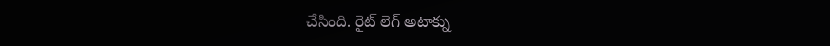చేసింది. రైట్ లెగ్ అటాక్ను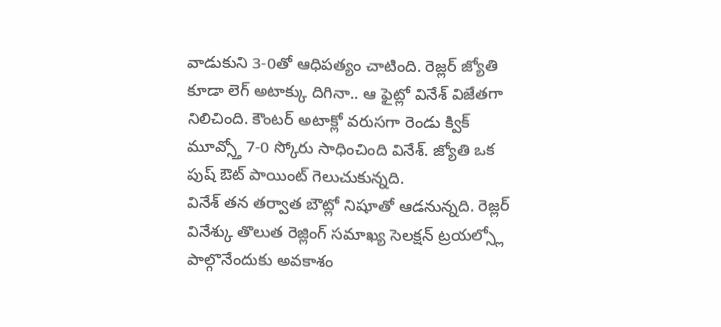వాడుకుని 3-0తో ఆధిపత్యం చాటింది. రెజ్లర్ జ్యోతి కూడా లెగ్ అటాక్కు దిగినా.. ఆ ఫైట్లో వినేశ్ విజేతగా నిలిచింది. కౌంటర్ అటాక్లో వరుసగా రెండు క్విక్ మూవ్స్తో 7-0 స్కోరు సాధించింది వినేశ్. జ్యోతి ఒక పుష్ ఔట్ పాయింట్ గెలుచుకున్నది.
వినేశ్ తన తర్వాత బౌట్లో నిషూతో ఆడనున్నది. రెజ్లర్ వినేశ్కు తొలుత రెజ్లింగ్ సమాఖ్య సెలక్షన్ ట్రయల్స్లో పాల్గొనేందుకు అవకాశం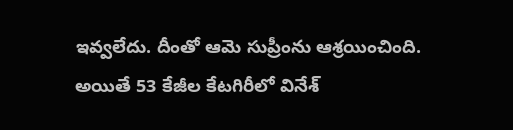ఇవ్వలేదు. దీంతో ఆమె సుప్రీంను ఆశ్రయించింది. అయితే 53 కేజీల కేటగిరీలో వినేశ్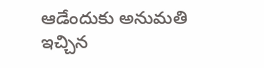ఆడేందుకు అనుమతి ఇచ్చిన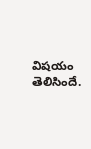విషయం తెలిసిందే.